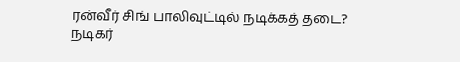ரன்வீர் சிங் பாலிவுட்டில் நடிக்கத் தடை?
நடிகர்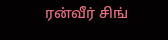ரன்வீர் சிங்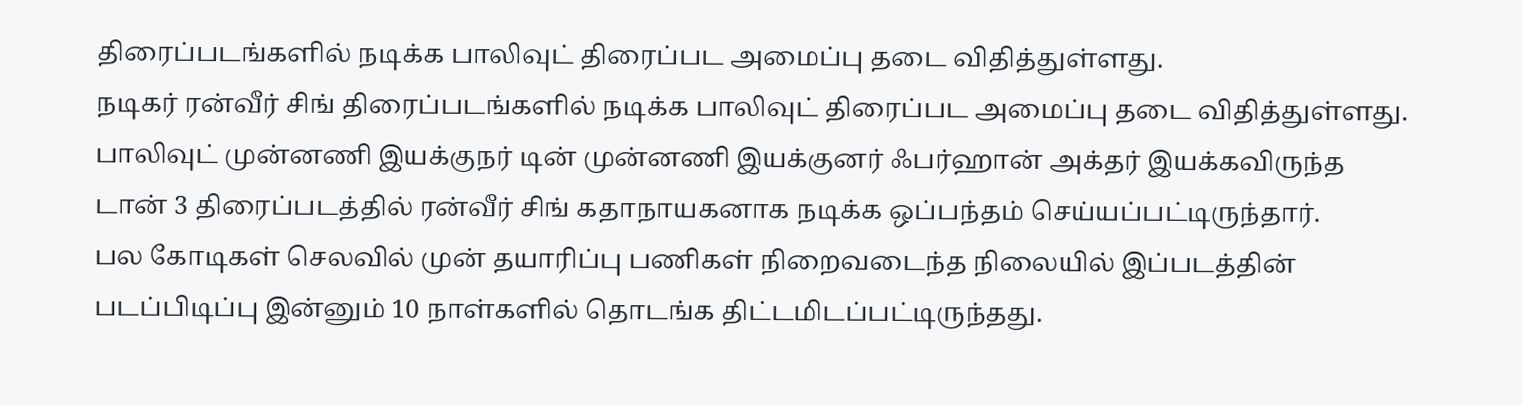திரைப்படங்களில் நடிக்க பாலிவுட் திரைப்பட அமைப்பு தடை விதித்துள்ளது.
நடிகர் ரன்வீர் சிங் திரைப்படங்களில் நடிக்க பாலிவுட் திரைப்பட அமைப்பு தடை விதித்துள்ளது.
பாலிவுட் முன்னணி இயக்குநர் டின் முன்னணி இயக்குனர் ஃபர்ஹான் அக்தர் இயக்கவிருந்த டான் 3 திரைப்படத்தில் ரன்வீர் சிங் கதாநாயகனாக நடிக்க ஒப்பந்தம் செய்யப்பட்டிருந்தார்.
பல கோடிகள் செலவில் முன் தயாரிப்பு பணிகள் நிறைவடைந்த நிலையில் இப்படத்தின் படப்பிடிப்பு இன்னும் 10 நாள்களில் தொடங்க திட்டமிடப்பட்டிருந்தது.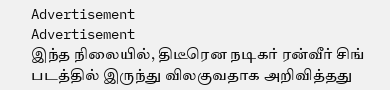Advertisement
Advertisement
இந்த நிலையில், திடீரென நடிகர் ரன்வீர் சிங் படத்தில் இருந்து விலகுவதாக அறிவித்தது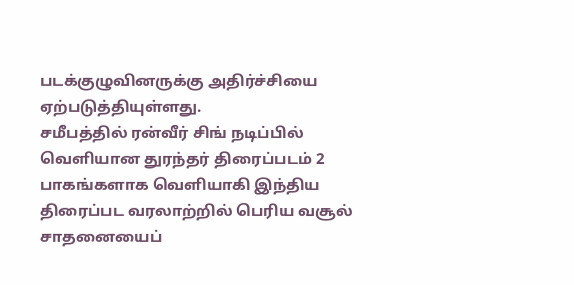படக்குழுவினருக்கு அதிர்ச்சியை ஏற்படுத்தியுள்ளது.
சமீபத்தில் ரன்வீர் சிங் நடிப்பில் வெளியான துரந்தர் திரைப்படம் 2 பாகங்களாக வெளியாகி இந்திய திரைப்பட வரலாற்றில் பெரிய வசூல் சாதனையைப்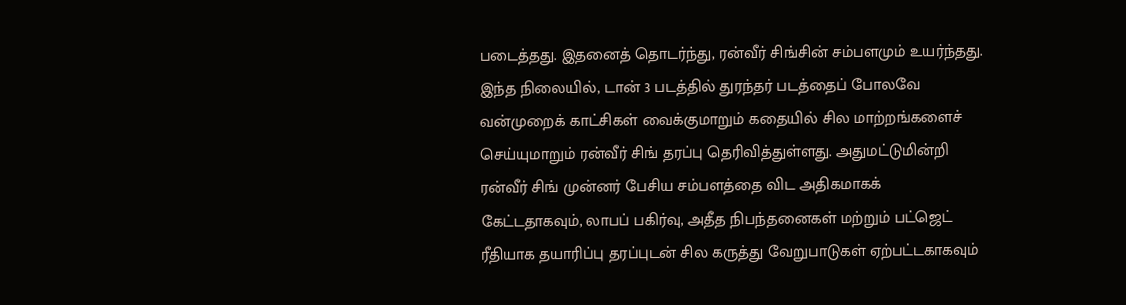படைத்தது. இதனைத் தொடர்ந்து, ரன்வீர் சிங்சின் சம்பளமும் உயர்ந்தது.
இந்த நிலையில், டான் 3 படத்தில் துரந்தர் படத்தைப் போலவே வன்முறைக் காட்சிகள் வைக்குமாறும் கதையில் சில மாற்றங்களைச் செய்யுமாறும் ரன்வீர் சிங் தரப்பு தெரிவித்துள்ளது. அதுமட்டுமின்றி ரன்வீர் சிங் முன்னர் பேசிய சம்பளத்தை விட அதிகமாகக் கேட்டதாகவும், லாபப் பகிர்வு, அதீத நிபந்தனைகள் மற்றும் பட்ஜெட் ரீதியாக தயாரிப்பு தரப்புடன் சில கருத்து வேறுபாடுகள் ஏற்பட்டகாகவும்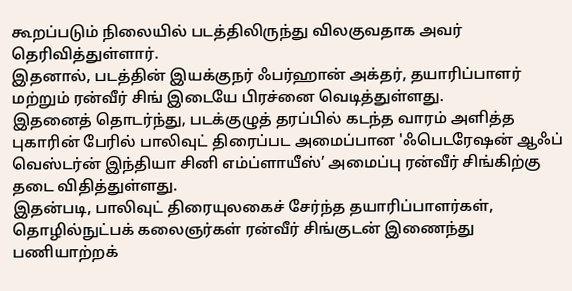கூறப்படும் நிலையில் படத்திலிருந்து விலகுவதாக அவர் தெரிவித்துள்ளார்.
இதனால், படத்தின் இயக்குநர் ஃபர்ஹான் அக்தர், தயாரிப்பாளர் மற்றும் ரன்வீர் சிங் இடையே பிரச்னை வெடித்துள்ளது.
இதனைத் தொடர்ந்து, படக்குழுத் தரப்பில் கடந்த வாரம் அளித்த புகாரின் பேரில் பாலிவுட் திரைப்பட அமைப்பான 'ஃபெடரேஷன் ஆஃப் வெஸ்டர்ன் இந்தியா சினி எம்ப்ளாயீஸ்’ அமைப்பு ரன்வீர் சிங்கிற்கு தடை விதித்துள்ளது.
இதன்படி, பாலிவுட் திரையுலகைச் சேர்ந்த தயாரிப்பாளர்கள், தொழில்நுட்பக் கலைஞர்கள் ரன்வீர் சிங்குடன் இணைந்து பணியாற்றக்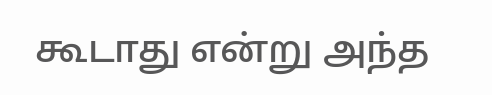கூடாது என்று அந்த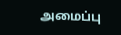அமைப்பு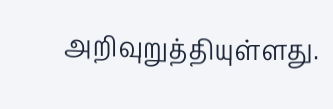அறிவுறுத்தியுள்ளது.